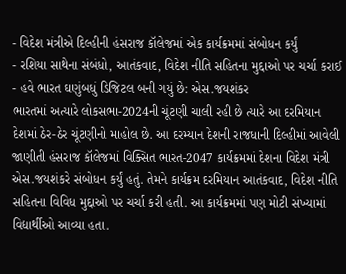- વિદેશ મંત્રીએ દિલ્હીની હંસરાજ કૉલેજમાં એક કાર્યક્રમમાં સંબોધન કર્યું
- રશિયા સાથેના સંબંધો, આતંકવાદ, વિદેશ નીતિ સહિતના મુદ્દાઓ પર ચર્ચા કરાઈ
- હવે ભારત ઘણુંબધું ડિજિટલ બની ગયું છે: એસ.જયશંકર
ભારતમાં અત્યારે લોકસભા-2024ની ચૂંટણી ચાલી રહી છે ત્યારે આ દરમિયાન દેશમાં ઠેર-ઠેર ચૂંટણીનો માહોલ છે. આ દરમ્યાન દેશની રાજધાની દિલ્હીમાં આવેલી જાણીતી હંસરાજ કૉલેજમાં વિક્સિત ભારત-2047 કાર્યક્રમમાં દેશના વિદેશ મંત્રી એસ.જયશંકરે સંબોધન કર્યું હતું. તેમને કાર્યક્રમ દરમિયાન આતંકવાદ, વિદેશ નીતિ સહિતના વિવિધ મુદ્દાઓ પર ચર્ચા કરી હતી. આ કાર્યક્રમમાં પણ મોટી સંખ્યામાં વિદ્યાર્થીઓ આવ્યા હતા.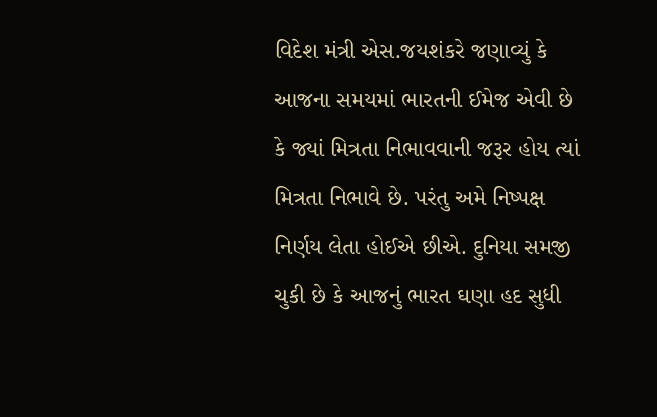વિદેશ મંત્રી એસ.જયશંકરે જણાવ્યું કે આજના સમયમાં ભારતની ઈમેજ એવી છે કે જ્યાં મિત્રતા નિભાવવાની જરૂર હોય ત્યાં મિત્રતા નિભાવે છે. પરંતુ અમે નિષ્પક્ષ નિર્ણય લેતા હોઈએ છીએ. દુનિયા સમજી ચુકી છે કે આજનું ભારત ઘણા હદ સુધી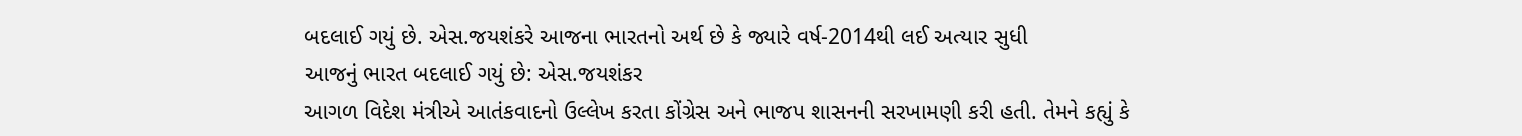બદલાઈ ગયું છે. એસ.જયશંકરે આજના ભારતનો અર્થ છે કે જ્યારે વર્ષ-2014થી લઈ અત્યાર સુધી
આજનું ભારત બદલાઈ ગયું છે: એસ.જયશંકર
આગળ વિદેશ મંત્રીએ આતંકવાદનો ઉલ્લેખ કરતા કોંગ્રેસ અને ભાજપ શાસનની સરખામણી કરી હતી. તેમને કહ્યું કે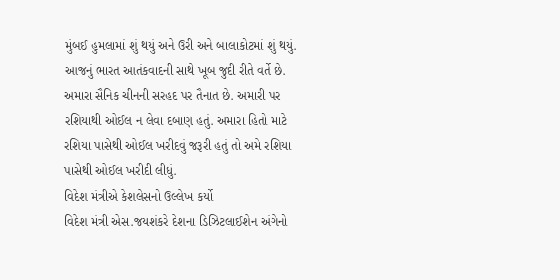મુંબઈ હુમલામાં શું થયું અને ઉરી અને બાલાકોટમાં શું થયું. આજનું ભારત આતંકવાદની સાથે ખૂબ જુદી રીતે વર્તે છે. અમારા સૈનિક ચીનની સરહદ પર તૈનાત છે. અમારી પર રશિયાથી ઓઈલ ન લેવા દબાણ હતું. અમારા હિતો માટે રશિયા પાસેથી ઓઈલ ખરીદવું જરૂરી હતું તો અમે રશિયા પાસેથી ઓઈલ ખરીદી લીધું.
વિદેશ મંત્રીએ કેશલેસનો ઉલ્લેખ કર્યો
વિદેશ મંત્રી એસ.જયશંકરે દેશના ડિઝિટલાઈશેન અંગેનો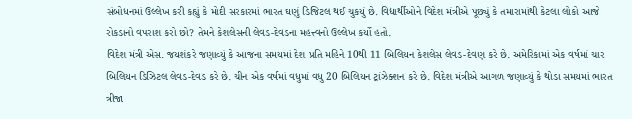સંબોધનમાં ઉલ્લેખ કરી કહ્યું કે મોદી સરકારમાં ભારત ઘણું ડિજિટલ થઈ ચુકયું છે. વિદ્યાર્થીઓને વિદેશ મંત્રીએ પૂછ્યું કે તમારામાંથી કેટલા લોકો આજે રોકડાનો વપરાશ કરો છો? તેમને કેશલેસની લેવડ-દેવડના મહત્ત્વનો ઉલ્લેખ કર્યો હતો.
વિદેશ મંત્રી એસ. જયશંકરે જણાવ્યું કે આજના સમયમાં દેશ પ્રતિ મહિને 10થી 11 બિલિયન કેશલેસ લેવડ-દેવણ કરે છે. અમેરિકામાં એક વર્ષમાં ચાર બિલિયન ડિઝિટલ લેવડ-દેવડ કરે છે. ચીન એક વર્ષમાં વધુમાં વધુ 20 બિલિયન ટ્રાંઝેક્શન કરે છે. વિદેશ મંત્રીએ આગળ જણાવ્યું કે થોડા સમયમાં ભારત ત્રીજા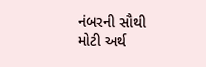નંબરની સૌથી મોટી અર્થ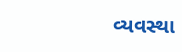વ્યવસ્થા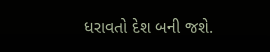ધરાવતો દેશ બની જશે.